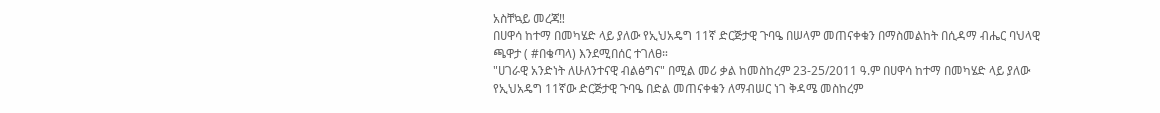አስቸኳይ መረጃ‼
በሀዋሳ ከተማ በመካሄድ ላይ ያለው የኢህአዴግ 11ኛ ድርጅታዊ ጉባዔ በሠላም መጠናቀቁን በማስመልከት በሲዳማ ብሔር ባህላዊ ጫዋታ ( #በቄጣላ) እንደሚበሰር ተገለፀ።
"ሀገራዊ አንድነት ለሁለንተናዊ ብልፅግና" በሚል መሪ ቃል ከመስከረም 23-25/2011 ዓ.ም በሀዋሳ ከተማ በመካሄድ ላይ ያለው የኢህአዴግ 11ኛው ድርጅታዊ ጉባዔ በድል መጠናቀቁን ለማብሠር ነገ ቅዳሜ መስከረም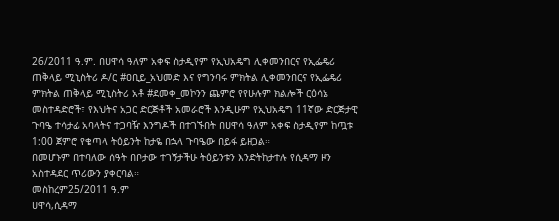26/2011 ዓ.ም. በሀዋሳ ዓለም አቀፍ ስታዲየም የኢህአዴግ ሊቀመንበርና የኢፌዴሪ ጠቅላይ ሚኒስትሪ ዶ/ር #ዐቢይ_አህመድ እና የግንባሩ ምክትል ሊቀመንበርና የኢፌዴሪ ምክትል ጠቅላይ ሚኒስትሪ አቶ #ደመቀ_መኮንን ጨምሮ የየሁሉም ክልሎች ርዕሳኔ መስተዳድሮች፣ የእህትና አጋር ድርጅቶች አመራሮች እንዲሁም የኢህአዴግ 11ኛው ድርጅታዊ ጉባዔ ተሳታፊ አባላትና ተጋባዥ እንግዶች በተገኙበት በሀዋሳ ዓለም አቀፍ ስታዲየም ከጧቱ 1:00 ጀምሮ የቄጣላ ትዕይንት ከታዬ በኋላ ጉባዔው በይፋ ይዘጋል።
በመሆኑም በተባለው ሰዓት በቦታው ተገኝታችሁ ትዕይንቱን እንድትከታተሉ የሲዳማ ዞን አስተዳደር ጥሪውን ያቀርባል።
መስከረም25/2011 ዓ.ም
ሀዋሳ,ሲዳማ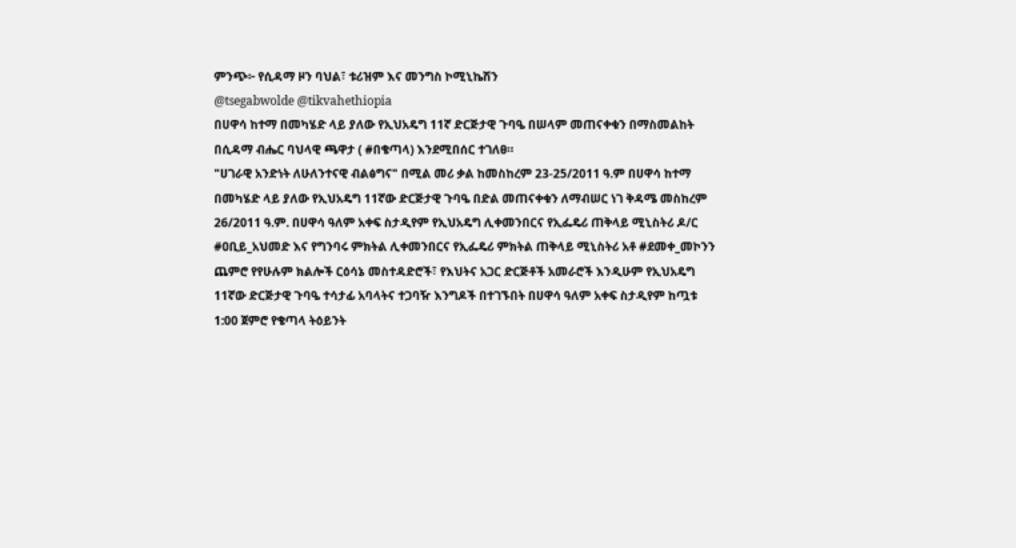ምንጭ፦ የሲዳማ ዞን ባህል፣ ቱሪዝም እና መንግስ ኮሚኒኬሽን
@tsegabwolde @tikvahethiopia
በሀዋሳ ከተማ በመካሄድ ላይ ያለው የኢህአዴግ 11ኛ ድርጅታዊ ጉባዔ በሠላም መጠናቀቁን በማስመልከት በሲዳማ ብሔር ባህላዊ ጫዋታ ( #በቄጣላ) እንደሚበሰር ተገለፀ።
"ሀገራዊ አንድነት ለሁለንተናዊ ብልፅግና" በሚል መሪ ቃል ከመስከረም 23-25/2011 ዓ.ም በሀዋሳ ከተማ በመካሄድ ላይ ያለው የኢህአዴግ 11ኛው ድርጅታዊ ጉባዔ በድል መጠናቀቁን ለማብሠር ነገ ቅዳሜ መስከረም 26/2011 ዓ.ም. በሀዋሳ ዓለም አቀፍ ስታዲየም የኢህአዴግ ሊቀመንበርና የኢፌዴሪ ጠቅላይ ሚኒስትሪ ዶ/ር #ዐቢይ_አህመድ እና የግንባሩ ምክትል ሊቀመንበርና የኢፌዴሪ ምክትል ጠቅላይ ሚኒስትሪ አቶ #ደመቀ_መኮንን ጨምሮ የየሁሉም ክልሎች ርዕሳኔ መስተዳድሮች፣ የእህትና አጋር ድርጅቶች አመራሮች እንዲሁም የኢህአዴግ 11ኛው ድርጅታዊ ጉባዔ ተሳታፊ አባላትና ተጋባዥ እንግዶች በተገኙበት በሀዋሳ ዓለም አቀፍ ስታዲየም ከጧቱ 1:00 ጀምሮ የቄጣላ ትዕይንት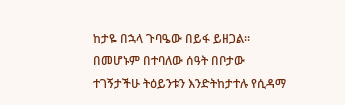ከታዬ በኋላ ጉባዔው በይፋ ይዘጋል።
በመሆኑም በተባለው ሰዓት በቦታው ተገኝታችሁ ትዕይንቱን እንድትከታተሉ የሲዳማ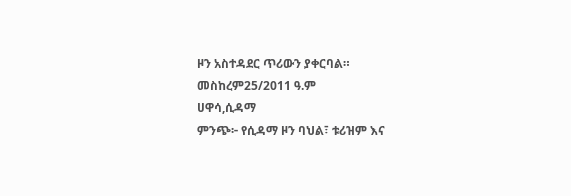ዞን አስተዳደር ጥሪውን ያቀርባል።
መስከረም25/2011 ዓ.ም
ሀዋሳ,ሲዳማ
ምንጭ፦ የሲዳማ ዞን ባህል፣ ቱሪዝም እና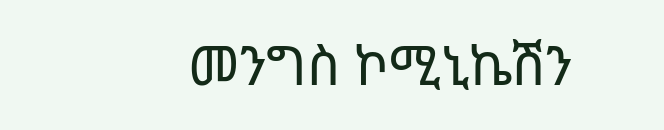መንግስ ኮሚኒኬሽን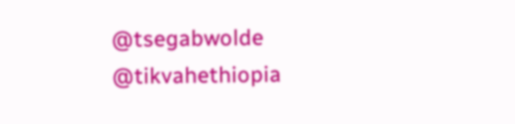@tsegabwolde @tikvahethiopia